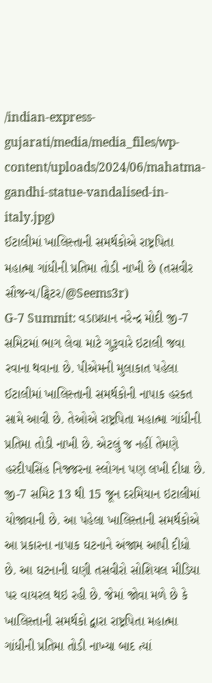/indian-express-gujarati/media/media_files/wp-content/uploads/2024/06/mahatma-gandhi-statue-vandalised-in-italy.jpg)
ઈટાલીમાં ખાલિસ્તાની સમર્થકોએ રાષ્ટ્રપિતા મહાત્મા ગાંધીની પ્રતિમા તોડી નાખી છે (તસવીર સૌજન્ય/ટ્વિટર/@Seems3r)
G-7 Summit: વડાપ્રધાન નરેન્દ્ર મોદી જી-7 સમિટમાં ભાગ લેવા માટે ગુરૂવારે ઇટાલી જવા રવાના થવાના છે. પીએમની મુલાકાત પહેલા ઈટાલીમાં ખાલિસ્તાની સમર્થકોની નાપાક હરકત સામે આવી છે. તેઓએ રાષ્ટ્રપિતા મહાત્મા ગાંધીની પ્રતિમા તોડી નાખી છે. એટલું જ નહીં તેમણે હરદીપસિંહ નિજ્જરના સ્લોગન પણ લખી દીધા છે.
જી-7 સમિટ 13 થી 15 જૂન દરમિયાન ઇટાલીમાં યોજાવાની છે. આ પહેલા ખાલિસ્તાની સમર્થકોએ આ પ્રકારના નાપાક ઘટનાને અંજામ આપી દીધો છે. આ ઘટનાની ઘણી તસવીરો સોશિયલ મીડિયા પર વાયરલ થઇ રહી છે. જેમાં જોવા મળે છે કે ખાલિસ્તાની સમર્થકો દ્વારા રાષ્ટ્રપિતા મહાત્મા ગાંધીની પ્રતિમા તોડી નાખ્યા બાદ ત્યાં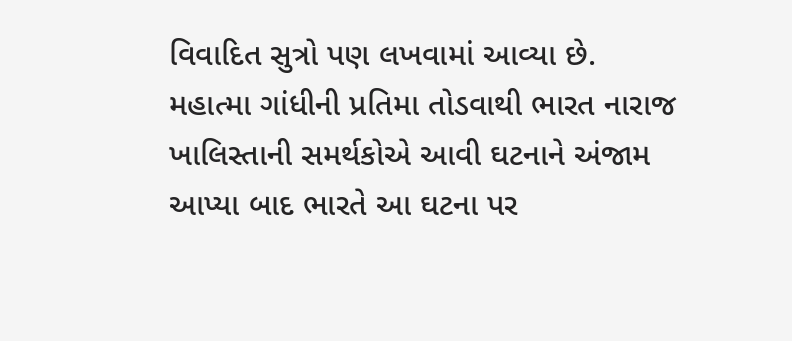વિવાદિત સુત્રો પણ લખવામાં આવ્યા છે.
મહાત્મા ગાંધીની પ્રતિમા તોડવાથી ભારત નારાજ
ખાલિસ્તાની સમર્થકોએ આવી ઘટનાને અંજામ આપ્યા બાદ ભારતે આ ઘટના પર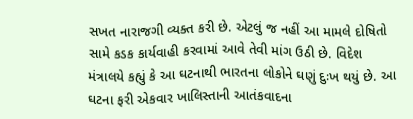સખત નારાજગી વ્યક્ત કરી છે. એટલું જ નહીં આ મામલે દોષિતો સામે કડક કાર્યવાહી કરવામાં આવે તેવી માંગ ઉઠી છે. વિદેશ મંત્રાલયે કહ્યું કે આ ઘટનાથી ભારતના લોકોને ઘણું દુઃખ થયું છે. આ ઘટના ફરી એકવાર ખાલિસ્તાની આતંકવાદના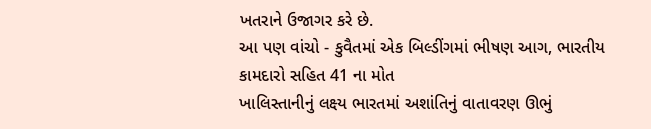ખતરાને ઉજાગર કરે છે.
આ પણ વાંચો - કુવૈતમાં એક બિલ્ડીંગમાં ભીષણ આગ, ભારતીય કામદારો સહિત 41 ના મોત
ખાલિસ્તાનીનું લક્ષ્ય ભારતમાં અશાંતિનું વાતાવરણ ઊભું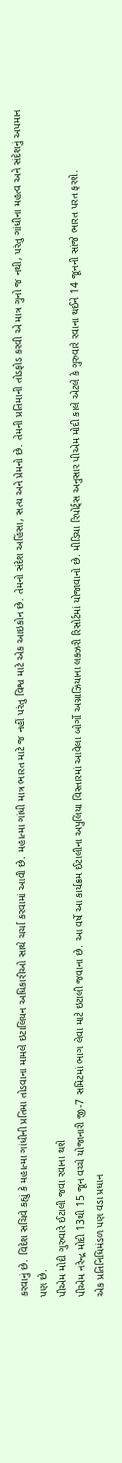કરવાનું છે. વિદેશ સચિવે કહ્યું કે મહાત્મા ગાંધીની પ્રતિમા તોડવાના મામલે ઇટાલિયન અધિકારીઓ સાથે ચર્ચા કરવામાં આવી છે. મહાત્મા ગાંધી માત્ર ભારત માટે જ નહીં પરંતુ વિશ્વ માટે એક આઇકોન છે. તેમનો સંદેશ અહિંસા, સત્ય અને પ્રેમનો છે. તેમની પ્રતિમાની તોડફોડ કરવી એ માત્ર ગુનો જ નથી, પરંતુ ગાંધીના મહત્વ અને સંદેશનું અપમાન પણ છે.
પીએમ મોદી ગુરુવારે ઈટાલી જવા રવાના થશે
પીએમ નરેન્દ્ર મોદી 13થી 15 જૂન વચ્ચે યોજાનારી જી-7 સમિટમાં ભાગ લેવા માટે ઇટાલી જવાના છે. આ વર્ષે આ કાર્યક્રમ ઈટાલીના અપુલિયા વિસ્તારમાં આવેલા બોર્ગો અગ્નાઝિયાના લક્ઝરી રિસોર્ટમાં યોજાવાનો છે. મીડિયા રિપોર્ટ્સ અનુસાર પીએમ મોદી કાલે એટલે કે ગુરુવારે રવાના થઈને 14 જૂનની સાંજે ભારત પરત ફરશે.
એક પ્રતિનિધિમંડળ પણ વડા પ્રધાન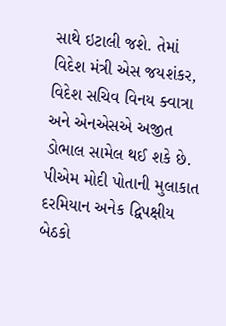સાથે ઇટાલી જશે. તેમાં વિદેશ મંત્રી એસ જયશંકર, વિદેશ સચિવ વિનય ક્વાત્રા અને એનએસએ અજીત ડોભાલ સામેલ થઈ શકે છે. પીએમ મોદી પોતાની મુલાકાત દરમિયાન અનેક દ્વિપક્ષીય બેઠકો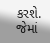કરશે. જેમાં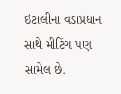ઇટાલીના વડાપ્રધાન સાથે મીટિંગ પણ સામેલ છે.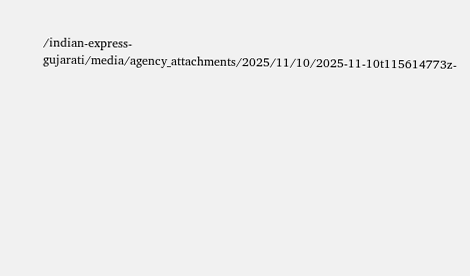/indian-express-gujarati/media/agency_attachments/2025/11/10/2025-11-10t115614773z-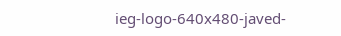ieg-logo-640x480-javed-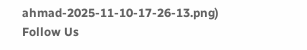ahmad-2025-11-10-17-26-13.png)
Follow Us